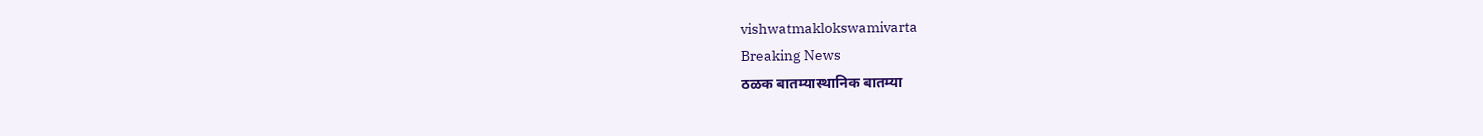vishwatmaklokswamivarta
Breaking News
ठळक बातम्यास्थानिक बातम्या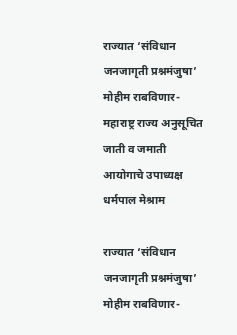राज्यात ‘संविधान जनजागृती प्रश्नमंजुषा’ मोहीम राबविणार- महाराष्ट्र राज्य अनुसूचित जाती व जमाती आयोगाचे उपाध्यक्ष धर्मपाल मेश्राम

राज्यात ‘संविधान जनजागृती प्रश्नमंजुषा’ मोहीम राबविणार-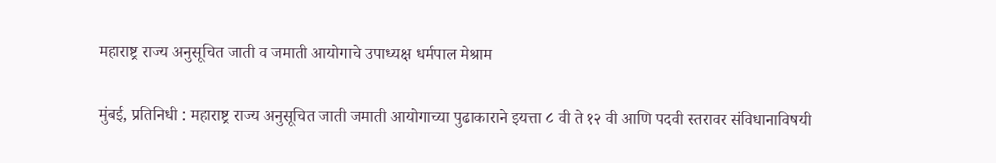महाराष्ट्र राज्य अनुसूचित जाती व जमाती आयोगाचे उपाध्यक्ष धर्मपाल मेश्राम

मुंबई, प्रतिनिधी : महाराष्ट्र राज्य अनुसूचित जाती जमाती आयोगाच्या पुढाकाराने इयत्ता ८ वी ते १२ वी आणि पदवी स्तरावर संविधानाविषयी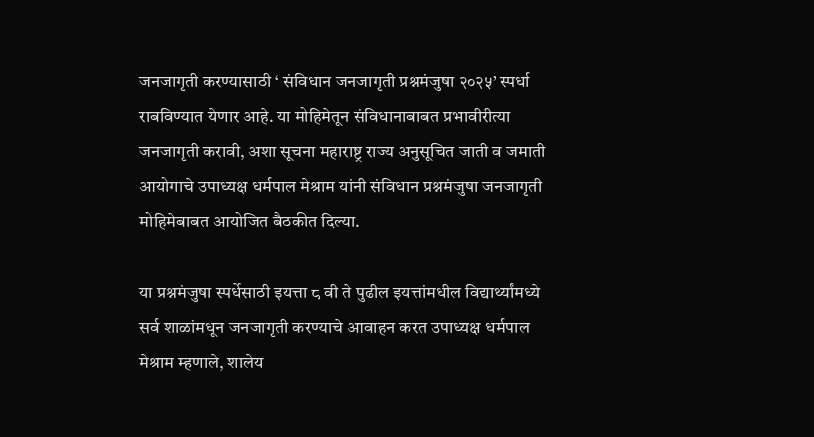जनजागृती करण्यासाठी ‘ संविधान जनजागृती प्रश्नमंजुषा २०२५’ स्पर्धा राबविण्यात येणार आहे. या मोहिमेतून संविधानाबाबत प्रभावीरीत्या जनजागृती करावी, अशा सूचना महाराष्ट्र राज्य अनुसूचित जाती व जमाती आयोगाचे उपाध्यक्ष धर्मपाल मेश्राम यांनी संविधान प्रश्नमंजुषा जनजागृती मोहिमेबाबत आयोजित बैठकीत दिल्या.

या प्रश्नमंजुषा स्पर्धेसाठी इयत्ता ८ वी ते पुढील इयत्तांमधील विद्यार्थ्यांमध्ये सर्व शाळांमधून जनजागृती करण्याचे आवाहन करत उपाध्यक्ष धर्मपाल मेश्राम म्हणाले, शालेय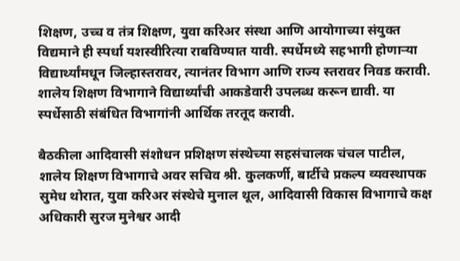शिक्षण, उच्च व तंत्र शिक्षण, युवा करिअर संस्था आणि आयोगाच्या संयुक्त विद्यमाने ही स्पर्धा यशस्वीरित्या राबविण्यात यावी. स्पर्धेमध्ये सहभागी होणाऱ्या विद्यार्थ्यांमधून जिल्हास्तरावर, त्यानंतर विभाग आणि राज्य स्तरावर निवड करावी. शालेय शिक्षण विभागाने विद्यार्थ्यांची आकडेवारी उपलब्ध करून द्यावी. या स्पर्धेसाठी संबंधित विभागांनी आर्थिक तरतूद करावी.

बैठकीला आदिवासी संशोधन प्रशिक्षण संस्थेच्या सहसंचालक चंचल पाटील, शालेय शिक्षण विभागाचे अवर सचिव श्री. कुलकर्णी, बार्टीचे प्रकल्प व्यवस्थापक सुमेध थोरात, युवा करिअर संस्थेचे मुनाल थूल, आदिवासी विकास विभागाचे कक्ष अधिकारी सुरज मुनेश्वर आदी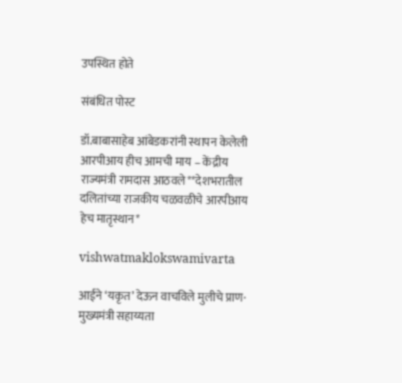उपस्थित होते

संबंधित पोस्ट

डॉ.बाबासाहेब आंबेडकरांनी स्थापन केलेली आरपीआय हीच आमची माय – केंद्रीय राज्यमंत्री रामदास आठवले**देशभरातील दलितांच्या राजकीय चळवळीचे आरपीआय हेच मातृस्थान*

vishwatmaklokswamivarta

आईने ‘यकृत’ देऊन वाचविले मुलीचे प्राण· मुख्यमंत्री सहाय्यता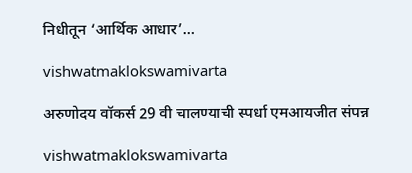निधीतून ‘आर्थिक आधार’…

vishwatmaklokswamivarta

अरुणोदय वॉकर्स 29 वी चालण्याची स्पर्धा एमआयजीत संपन्न

vishwatmaklokswamivarta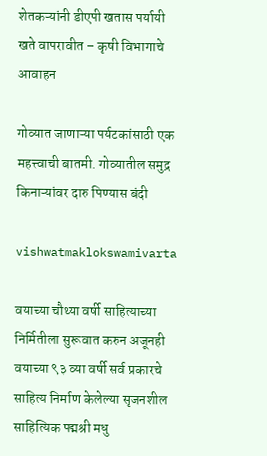शेतकऱ्यांनी डीएपी खतास पर्यायी खते वापरावीत – कृषी विभागाचे आवाहन

गोव्यात जाणाऱ्या पर्यटकांसाठी एक महत्त्वाची बातमी. गोव्यातील समुद्र किनाऱ्यांवर दारु पिण्यास बंदी

vishwatmaklokswamivarta

वयाच्या चौथ्या वर्षी साहित्याच्या निर्मितीला सुरूवात करुन अजूनही वयाच्या ९३ व्या वर्षी सर्व प्रकारचे साहित्य निर्माण केलेल्या सृजनशील साहित्यिक पद्मश्री मधु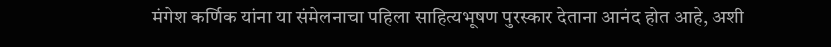मंगेश कर्णिक यांना या संमेलनाचा पहिला साहित्यभूषण पुरस्कार देताना आनंद होत आहे, अशी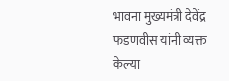भावना मुख्यमंत्री देवेंद्र फडणवीस यांनी व्यक्त केल्या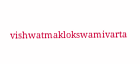vishwatmaklokswamivarta